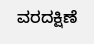ವರದಕ್ಷಿಣೆ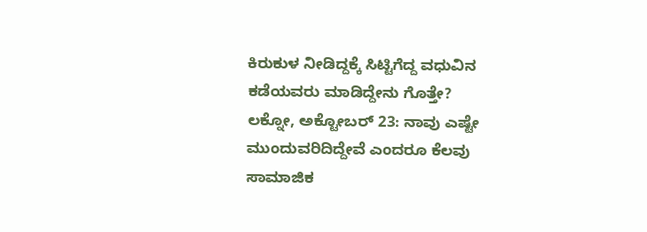ಕಿರುಕುಳ ನೀಡಿದ್ದಕ್ಕೆ ಸಿಟ್ಟಿಗೆದ್ದ ವಧುವಿನ ಕಡೆಯವರು ಮಾಡಿದ್ದೇನು ಗೊತ್ತೇ?
ಲಕ್ನೋ, ಅಕ್ಟೋಬರ್ 23: ನಾವು ಎಷ್ಟೇ ಮುಂದುವರಿದಿದ್ದೇವೆ ಎಂದರೂ ಕೆಲವು ಸಾಮಾಜಿಕ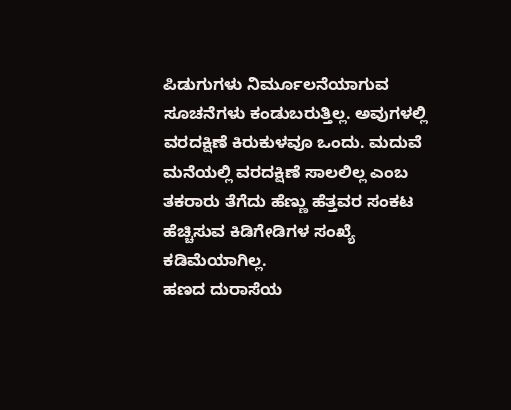ಪಿಡುಗುಗಳು ನಿರ್ಮೂಲನೆಯಾಗುವ ಸೂಚನೆಗಳು ಕಂಡುಬರುತ್ತಿಲ್ಲ. ಅವುಗಳಲ್ಲಿ ವರದಕ್ಷಿಣೆ ಕಿರುಕುಳವೂ ಒಂದು. ಮದುವೆ ಮನೆಯಲ್ಲಿ ವರದಕ್ಷಿಣೆ ಸಾಲಲಿಲ್ಲ ಎಂಬ ತಕರಾರು ತೆಗೆದು ಹೆಣ್ಣು ಹೆತ್ತವರ ಸಂಕಟ ಹೆಚ್ಚಿಸುವ ಕಿಡಿಗೇಡಿಗಳ ಸಂಖ್ಯೆ ಕಡಿಮೆಯಾಗಿಲ್ಲ.
ಹಣದ ದುರಾಸೆಯ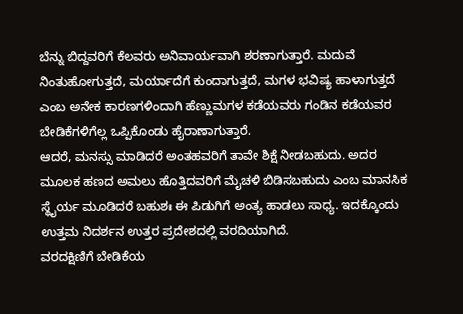ಬೆನ್ನು ಬಿದ್ದವರಿಗೆ ಕೆಲವರು ಅನಿವಾರ್ಯವಾಗಿ ಶರಣಾಗುತ್ತಾರೆ. ಮದುವೆ ನಿಂತುಹೋಗುತ್ತದೆ, ಮರ್ಯಾದೆಗೆ ಕುಂದಾಗುತ್ತದೆ, ಮಗಳ ಭವಿಷ್ಯ ಹಾಳಾಗುತ್ತದೆ ಎಂಬ ಅನೇಕ ಕಾರಣಗಳಿಂದಾಗಿ ಹೆಣ್ಣುಮಗಳ ಕಡೆಯವರು ಗಂಡಿನ ಕಡೆಯವರ ಬೇಡಿಕೆಗಳಿಗೆಲ್ಲ ಒಪ್ಪಿಕೊಂಡು ಹೈರಾಣಾಗುತ್ತಾರೆ.
ಆದರೆ, ಮನಸ್ಸು ಮಾಡಿದರೆ ಅಂತಹವರಿಗೆ ತಾವೇ ಶಿಕ್ಷೆ ನೀಡಬಹುದು. ಅದರ ಮೂಲಕ ಹಣದ ಅಮಲು ಹೊತ್ತಿದವರಿಗೆ ಮೈಚಳಿ ಬಿಡಿಸಬಹುದು ಎಂಬ ಮಾನಸಿಕ ಸ್ಥೈರ್ಯ ಮೂಡಿದರೆ ಬಹುಶಃ ಈ ಪಿಡುಗಿಗೆ ಅಂತ್ಯ ಹಾಡಲು ಸಾಧ್ಯ. ಇದಕ್ಕೊಂದು ಉತ್ತಮ ನಿದರ್ಶನ ಉತ್ತರ ಪ್ರದೇಶದಲ್ಲಿ ವರದಿಯಾಗಿದೆ.
ವರದಕ್ಷಿಣಿಗೆ ಬೇಡಿಕೆಯ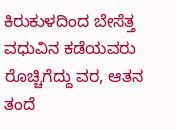ಕಿರುಕುಳದಿಂದ ಬೇಸೆತ್ತ ವಧುವಿನ ಕಡೆಯವರು ರೊಚ್ಚಿಗೆದ್ದು ವರ, ಆತನ ತಂದೆ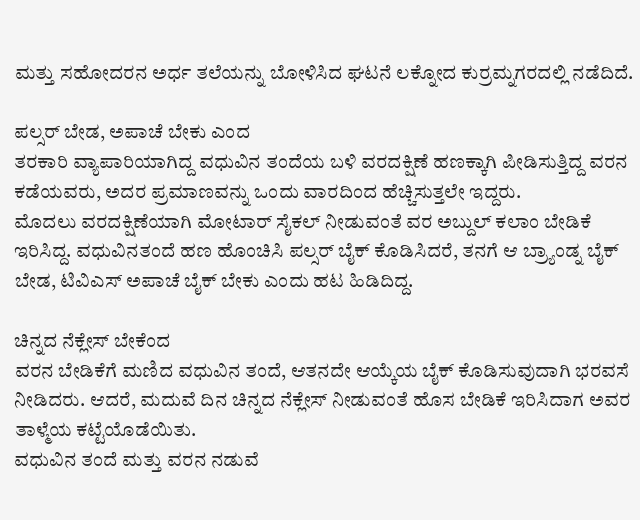ಮತ್ತು ಸಹೋದರನ ಅರ್ಧ ತಲೆಯನ್ನು ಬೋಳಿಸಿದ ಘಟನೆ ಲಕ್ನೋದ ಕುರ್ರಮ್ನಗರದಲ್ಲಿ ನಡೆದಿದೆ.

ಪಲ್ಸರ್ ಬೇಡ, ಅಪಾಚೆ ಬೇಕು ಎಂದ
ತರಕಾರಿ ವ್ಯಾಪಾರಿಯಾಗಿದ್ದ ವಧುವಿನ ತಂದೆಯ ಬಳಿ ವರದಕ್ಷಿಣೆ ಹಣಕ್ಕಾಗಿ ಪೀಡಿಸುತ್ತಿದ್ದ ವರನ ಕಡೆಯವರು, ಅದರ ಪ್ರಮಾಣವನ್ನು ಒಂದು ವಾರದಿಂದ ಹೆಚ್ಚಿಸುತ್ತಲೇ ಇದ್ದರು.
ಮೊದಲು ವರದಕ್ಷಿಣೆಯಾಗಿ ಮೋಟಾರ್ ಸೈಕಲ್ ನೀಡುವಂತೆ ವರ ಅಬ್ದುಲ್ ಕಲಾಂ ಬೇಡಿಕೆ ಇರಿಸಿದ್ದ. ವಧುವಿನತಂದೆ ಹಣ ಹೊಂಚಿಸಿ ಪಲ್ಸರ್ ಬೈಕ್ ಕೊಡಿಸಿದರೆ, ತನಗೆ ಆ ಬ್ರ್ಯಾಂಡ್ನ ಬೈಕ್ ಬೇಡ, ಟಿವಿಎಸ್ ಅಪಾಚೆ ಬೈಕ್ ಬೇಕು ಎಂದು ಹಟ ಹಿಡಿದಿದ್ದ.

ಚಿನ್ನದ ನೆಕ್ಲೇಸ್ ಬೇಕೆಂದ
ವರನ ಬೇಡಿಕೆಗೆ ಮಣಿದ ವಧುವಿನ ತಂದೆ, ಆತನದೇ ಆಯ್ಕೆಯ ಬೈಕ್ ಕೊಡಿಸುವುದಾಗಿ ಭರವಸೆ ನೀಡಿದರು. ಆದರೆ, ಮದುವೆ ದಿನ ಚಿನ್ನದ ನೆಕ್ಲೇಸ್ ನೀಡುವಂತೆ ಹೊಸ ಬೇಡಿಕೆ ಇರಿಸಿದಾಗ ಅವರ ತಾಳ್ಮೆಯ ಕಟ್ಟೆಯೊಡೆಯಿತು.
ವಧುವಿನ ತಂದೆ ಮತ್ತು ವರನ ನಡುವೆ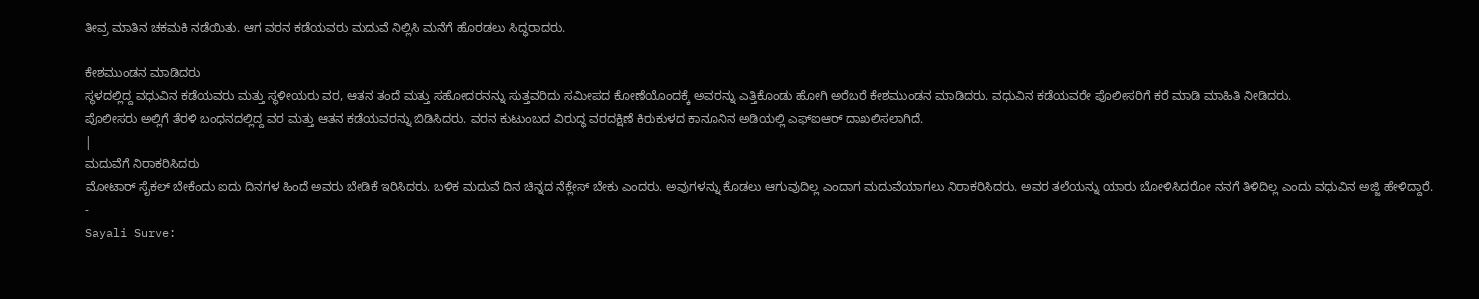ತೀವ್ರ ಮಾತಿನ ಚಕಮಕಿ ನಡೆಯಿತು. ಆಗ ವರನ ಕಡೆಯವರು ಮದುವೆ ನಿಲ್ಲಿಸಿ ಮನೆಗೆ ಹೊರಡಲು ಸಿದ್ಧರಾದರು.

ಕೇಶಮುಂಡನ ಮಾಡಿದರು
ಸ್ಥಳದಲ್ಲಿದ್ದ ವಧುವಿನ ಕಡೆಯವರು ಮತ್ತು ಸ್ಥಳೀಯರು ವರ, ಆತನ ತಂದೆ ಮತ್ತು ಸಹೋದರನನ್ನು ಸುತ್ತವರಿದು ಸಮೀಪದ ಕೋಣೆಯೊಂದಕ್ಕೆ ಅವರನ್ನು ಎತ್ತಿಕೊಂಡು ಹೋಗಿ ಅರೆಬರೆ ಕೇಶಮುಂಡನ ಮಾಡಿದರು. ವಧುವಿನ ಕಡೆಯವರೇ ಪೊಲೀಸರಿಗೆ ಕರೆ ಮಾಡಿ ಮಾಹಿತಿ ನೀಡಿದರು.
ಪೊಲೀಸರು ಅಲ್ಲಿಗೆ ತೆರಳಿ ಬಂಧನದಲ್ಲಿದ್ದ ವರ ಮತ್ತು ಆತನ ಕಡೆಯವರನ್ನು ಬಿಡಿಸಿದರು. ವರನ ಕುಟುಂಬದ ವಿರುದ್ಧ ವರದಕ್ಷಿಣೆ ಕಿರುಕುಳದ ಕಾನೂನಿನ ಅಡಿಯಲ್ಲಿ ಎಫ್ಐಆರ್ ದಾಖಲಿಸಲಾಗಿದೆ.
|
ಮದುವೆಗೆ ನಿರಾಕರಿಸಿದರು
ಮೋಟಾರ್ ಸೈಕಲ್ ಬೇಕೆಂದು ಐದು ದಿನಗಳ ಹಿಂದೆ ಅವರು ಬೇಡಿಕೆ ಇರಿಸಿದರು. ಬಳಿಕ ಮದುವೆ ದಿನ ಚಿನ್ನದ ನೆಕ್ಲೇಸ್ ಬೇಕು ಎಂದರು. ಅವುಗಳನ್ನು ಕೊಡಲು ಆಗುವುದಿಲ್ಲ ಎಂದಾಗ ಮದುವೆಯಾಗಲು ನಿರಾಕರಿಸಿದರು. ಅವರ ತಲೆಯನ್ನು ಯಾರು ಬೋಳಿಸಿದರೋ ನನಗೆ ತಿಳಿದಿಲ್ಲ ಎಂದು ವಧುವಿನ ಅಜ್ಜಿ ಹೇಳಿದ್ದಾರೆ.
-
Sayali Surve: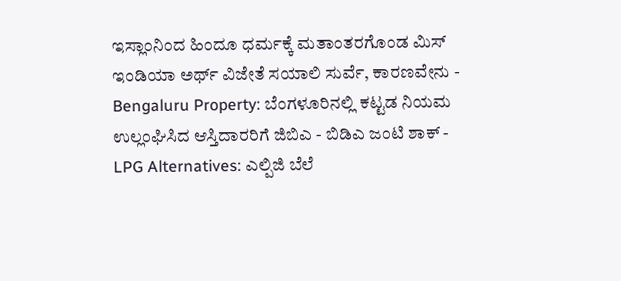ಇಸ್ಲಾಂನಿಂದ ಹಿಂದೂ ಧರ್ಮಕ್ಕೆ ಮತಾಂತರಗೊಂಡ ಮಿಸ್ ಇಂಡಿಯಾ ಅರ್ಥ್ ವಿಜೇತೆ ಸಯಾಲಿ ಸುರ್ವೆ, ಕಾರಣವೇನು -
Bengaluru Property: ಬೆಂಗಳೂರಿನಲ್ಲಿ ಕಟ್ಟಡ ನಿಯಮ ಉಲ್ಲಂಘಿಸಿದ ಆಸ್ತಿದಾರರಿಗೆ ಜಿಬಿಎ - ಬಿಡಿಎ ಜಂಟಿ ಶಾಕ್ -
LPG Alternatives: ಎಲ್ಪಿಜಿ ಬೆಲೆ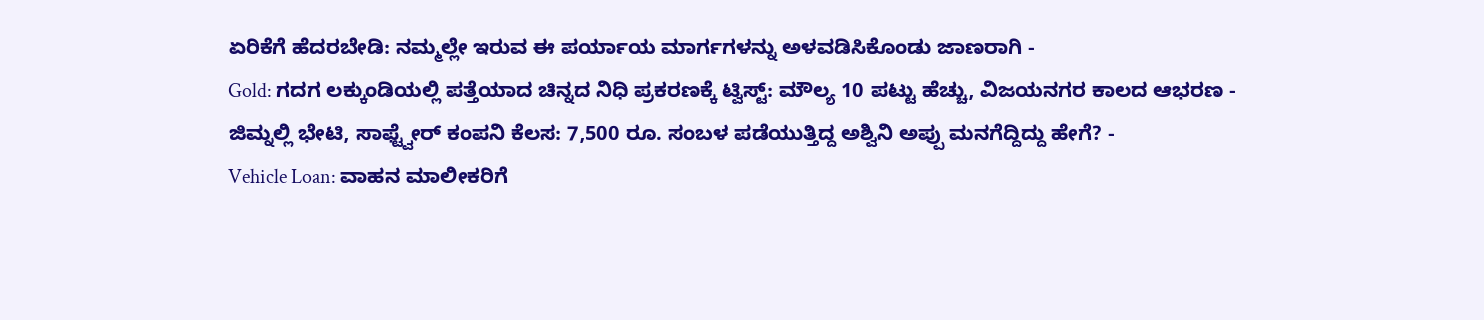ಏರಿಕೆಗೆ ಹೆದರಬೇಡಿ: ನಮ್ಮಲ್ಲೇ ಇರುವ ಈ ಪರ್ಯಾಯ ಮಾರ್ಗಗಳನ್ನು ಅಳವಡಿಸಿಕೊಂಡು ಜಾಣರಾಗಿ -
Gold: ಗದಗ ಲಕ್ಕುಂಡಿಯಲ್ಲಿ ಪತ್ತೆಯಾದ ಚಿನ್ನದ ನಿಧಿ ಪ್ರಕರಣಕ್ಕೆ ಟ್ವಿಸ್ಟ್: ಮೌಲ್ಯ 10 ಪಟ್ಟು ಹೆಚ್ಚು, ವಿಜಯನಗರ ಕಾಲದ ಆಭರಣ -
ಜಿಮ್ನಲ್ಲಿ ಭೇಟಿ, ಸಾಫ್ಟ್ವೇರ್ ಕಂಪನಿ ಕೆಲಸ: 7,500 ರೂ. ಸಂಬಳ ಪಡೆಯುತ್ತಿದ್ದ ಅಶ್ವಿನಿ ಅಪ್ಪು ಮನಗೆದ್ದಿದ್ದು ಹೇಗೆ? -
Vehicle Loan: ವಾಹನ ಮಾಲೀಕರಿಗೆ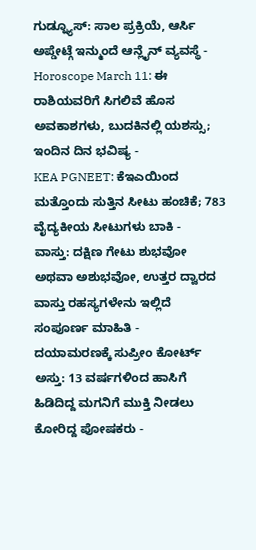ಗುಡ್ನ್ಯೂಸ್: ಸಾಲ ಪ್ರಕ್ರಿಯೆ, ಆರ್ಸಿ ಅಪ್ಡೇಟ್ಗೆ ಇನ್ಮುಂದೆ ಆನ್ಲೈನ್ ವ್ಯವಸ್ಥೆ -
Horoscope March 11: ಈ ರಾಶಿಯವರಿಗೆ ಸಿಗಲಿವೆ ಹೊಸ ಅವಕಾಶಗಳು, ಬುದಕಿನಲ್ಲಿ ಯಶಸ್ಸು; ಇಂದಿನ ದಿನ ಭವಿಷ್ಯ -
KEA PGNEET: ಕೆಇಎಯಿಂದ ಮತ್ತೊಂದು ಸುತ್ತಿನ ಸೀಟು ಹಂಚಿಕೆ; 783 ವೈದ್ಯಕೀಯ ಸೀಟುಗಳು ಬಾಕಿ -
ವಾಸ್ತು: ದಕ್ಷಿಣ ಗೇಟು ಶುಭವೋ ಅಥವಾ ಅಶುಭವೋ, ಉತ್ತರ ದ್ವಾರದ ವಾಸ್ತು ರಹಸ್ಯಗಳೇನು ಇಲ್ಲಿದೆ ಸಂಪೂರ್ಣ ಮಾಹಿತಿ -
ದಯಾಮರಣಕ್ಕೆ ಸುಪ್ರೀಂ ಕೋರ್ಟ್ ಅಸ್ತು: 13 ವರ್ಷಗಳಿಂದ ಹಾಸಿಗೆ ಹಿಡಿದಿದ್ದ ಮಗನಿಗೆ ಮುಕ್ತಿ ನೀಡಲು ಕೋರಿದ್ದ ಪೋಷಕರು -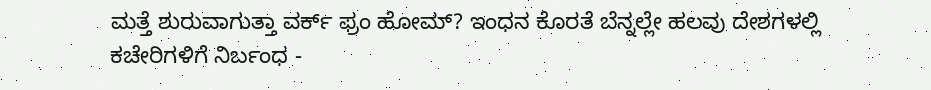ಮತ್ತೆ ಶುರುವಾಗುತ್ತಾ ವರ್ಕ್ ಫ್ರಂ ಹೋಮ್? ಇಂಧನ ಕೊರತೆ ಬೆನ್ನಲ್ಲೇ ಹಲವು ದೇಶಗಳಲ್ಲಿ ಕಚೇರಿಗಳಿಗೆ ನಿರ್ಬಂಧ -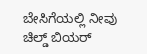ಬೇಸಿಗೆಯಲ್ಲಿ ನೀವು ಚಿಲ್ಡ್ ಬಿಯರ್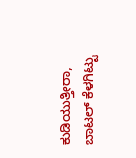ಕುಡಿಯುತ್ತೀರಾ, ಬಾಟಲ್ ಕೆಳಗಿಟ್ಟು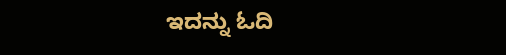ಇದನ್ನು ಓದಿ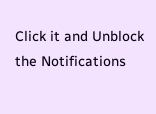Click it and Unblock the Notifications